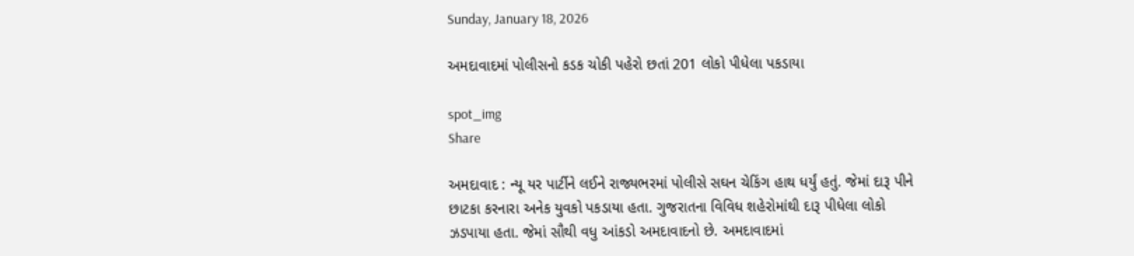Sunday, January 18, 2026

અમદાવાદમાં પોલીસનો કડક ચોકી પહેરો છતાં 201 લોકો પીધેલા પકડાયા

spot_img
Share

અમદાવાદ : ન્યૂ યર પાર્ટીને લઈને રાજ્યભરમાં પોલીસે સઘન ચેકિંગ હાથ ધર્યું હતું. જેમાં દારૂ પીને છાટકા કરનારા અનેક યુવકો પકડાયા હતા. ગુજરાતના વિવિધ શહેરોમાંથી દારૂ પીધેલા લોકો ઝડપાયા હતા. જેમાં સૌથી વધુ આંકડો અમદાવાદનો છે. અમદાવાદમાં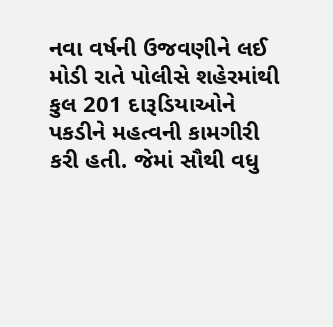નવા વર્ષની ઉજવણીને લઈ મોડી રાતે પોલીસે શહેરમાંથી કુલ 201 દારૂડિયાઓને પકડીને મહત્વની કામગીરી કરી હતી. જેમાં સૌથી વધુ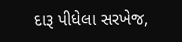દારૂ પીધેલા સરખેજ,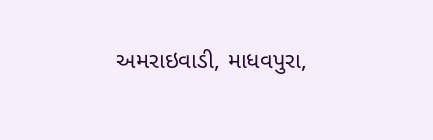અમરાઇવાડી, માધવપુરા,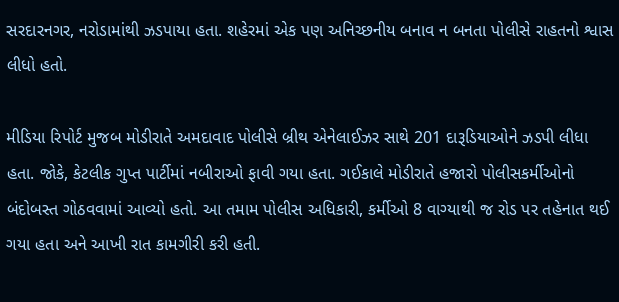સરદારનગર, નરોડામાંથી ઝડપાયા હતા. શહેરમાં એક પણ અનિચ્છનીય બનાવ ન બનતા પોલીસે રાહતનો શ્વાસ લીધો હતો.

મીડિયા રિપોર્ટ મુજબ મોડીરાતે અમદાવાદ પોલીસે બ્રીથ એનેલાઈઝર સાથે 201 દારૂડિયાઓને ઝડપી લીધા હતા. જોકે, કેટલીક ગુપ્ત પાર્ટીમાં નબીરાઓ ફાવી ગયા હતા. ગઈકાલે મોડીરાતે હજારો પોલીસકર્મીઓનો બંદોબસ્ત ગોઠવવામાં આવ્યો હતો. આ તમામ પોલીસ અધિકારી, કર્મીઓ 8 વાગ્યાથી જ રોડ પર તહેનાત થઈ ગયા હતા અને આખી રાત કામગીરી કરી હતી.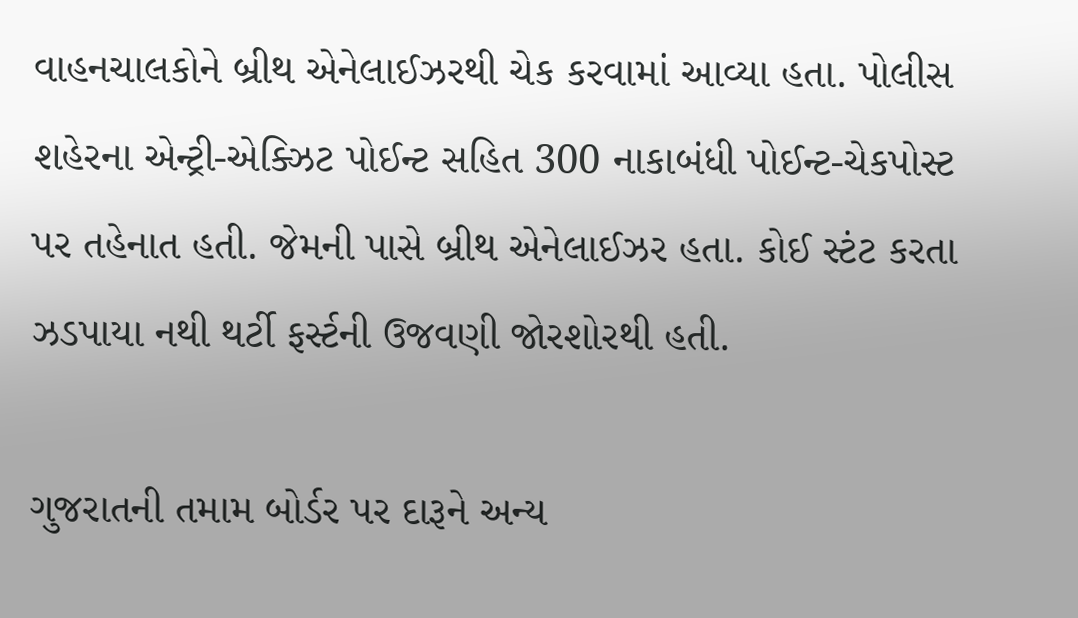વાહનચાલકોને બ્રીથ એનેલાઈઝરથી ચેક કરવામાં આવ્યા હતા. પોલીસ શહેરના એન્ટ્રી-એક્ઝિટ પોઈન્ટ સહિત 300 નાકાબંધી પોઈન્ટ-ચેકપોસ્ટ પર તહેનાત હતી. જેમની પાસે બ્રીથ એનેલાઈઝર હતા. કોઈ સ્ટંટ કરતા ઝડપાયા નથી થર્ટી ફર્સ્ટની ઉજવણી જોરશોરથી હતી.

ગુજરાતની તમામ બોર્ડર પર દારૂને અન્ય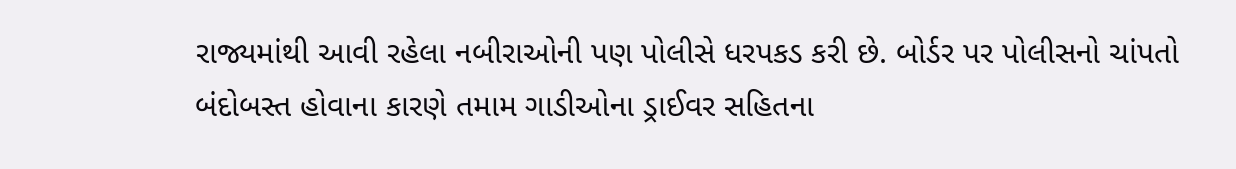રાજ્યમાંથી આવી રહેલા નબીરાઓની પણ પોલીસે ધરપકડ કરી છે. બોર્ડર પર પોલીસનો ચાંપતો બંદોબસ્ત હોવાના કારણે તમામ ગાડીઓના ડ્રાઈવર સહિતના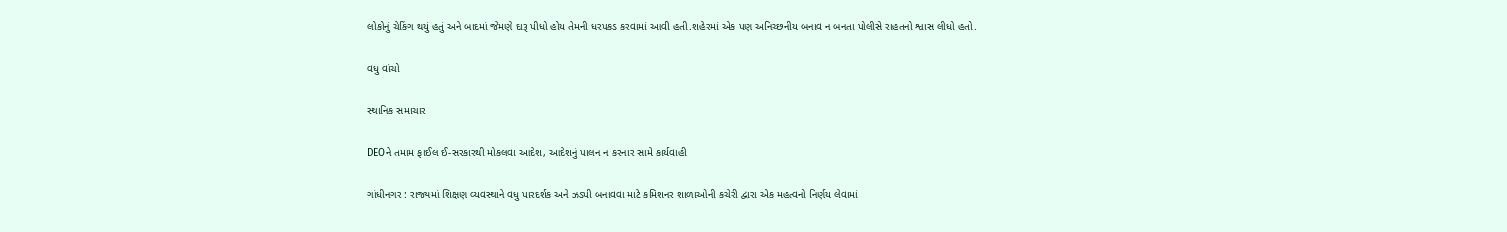લોકોનું ચેકિંગ થયું હતું અને બાદમાં જેમણે દારૂ પીધો હોય તેમની ધરપકડ કરવામાં આવી હતી.શહેરમાં એક પણ અનિચ્છનીય બનાવ ન બનતા પોલીસે રાહતનો શ્વાસ લીધો હતો.

વધુ વાંચો

સ્થાનિક સમાચાર

DEOને તમામ ફાઈલ ઈ-સરકારથી મોકલવા આદેશ, આદેશનું પાલન ન કરનાર સામે કાર્યવાહી

ગાંધીનગર : રાજ્યમાં શિક્ષણ વ્યવસ્થાને વધુ પારદર્શક અને ઝડપી બનાવવા માટે કમિશનર શાળાઓની કચેરી દ્વારા એક મહત્વનો નિર્ણય લેવામાં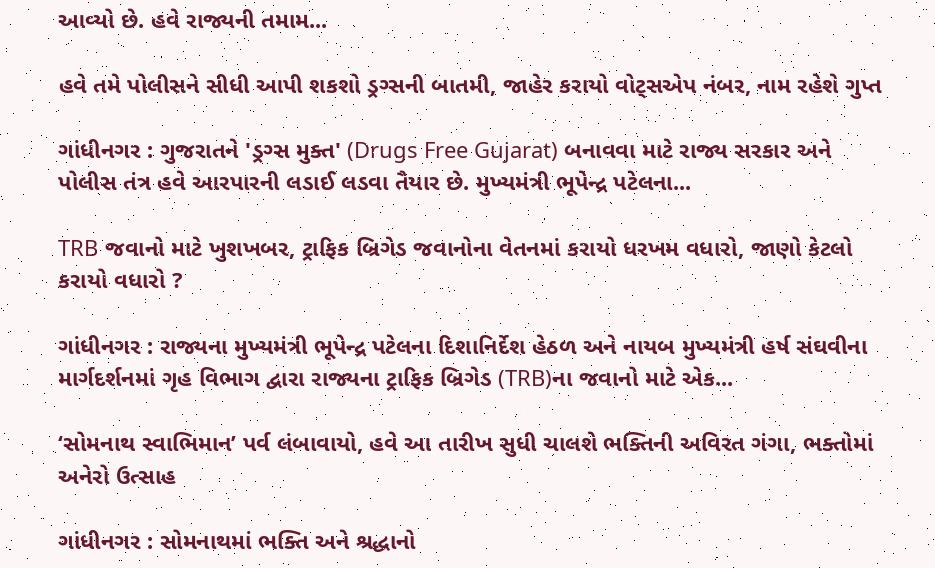આવ્યો છે. હવે રાજ્યની તમામ...

હવે તમે પોલીસને સીધી આપી શકશો ડ્રગ્સની બાતમી, જાહેર કરાયો વોટ્સએપ નંબર, નામ રહેશે ગુપ્ત

ગાંધીનગર : ગુજરાતને 'ડ્રગ્સ મુક્ત' (Drugs Free Gujarat) બનાવવા માટે રાજ્ય સરકાર અને પોલીસ તંત્ર હવે આરપારની લડાઈ લડવા તૈયાર છે. મુખ્યમંત્રી ભૂપેન્દ્ર પટેલના...

TRB જવાનો માટે ખુશખબર, ટ્રાફિક બ્રિગેડ જવાનોના વેતનમાં કરાયો ધરખમ વધારો, જાણો કેટલો કરાયો વધારો ?

ગાંધીનગર : રાજ્યના મુખ્યમંત્રી ભૂપેન્દ્ર પટેલના દિશાનિર્દેશ હેઠળ અને નાયબ મુખ્યમંત્રી હર્ષ સંઘવીના માર્ગદર્શનમાં ગૃહ વિભાગ દ્વારા રાજ્યના ટ્રાફિક બ્રિગેડ (TRB)ના જવાનો માટે એક...

‘સોમનાથ સ્વાભિમાન’ પર્વ લંબાવાયો, હવે આ તારીખ સુધી ચાલશે ભક્તિની અવિરત ગંગા, ભક્તોમાં અનેરો ઉત્સાહ

ગાંધીનગર : સોમનાથમાં ભક્તિ અને શ્રદ્ધાનો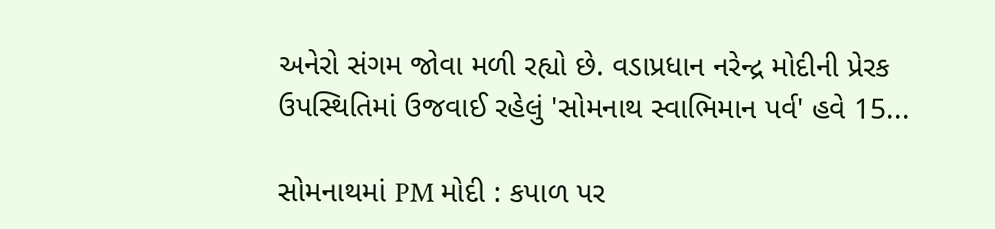અનેરો સંગમ જોવા મળી રહ્યો છે. વડાપ્રધાન નરેન્દ્ર મોદીની પ્રેરક ઉપસ્થિતિમાં ઉજવાઈ રહેલું 'સોમનાથ સ્વાભિમાન પર્વ' હવે 15...

સોમનાથમાં PM મોદી : કપાળ પર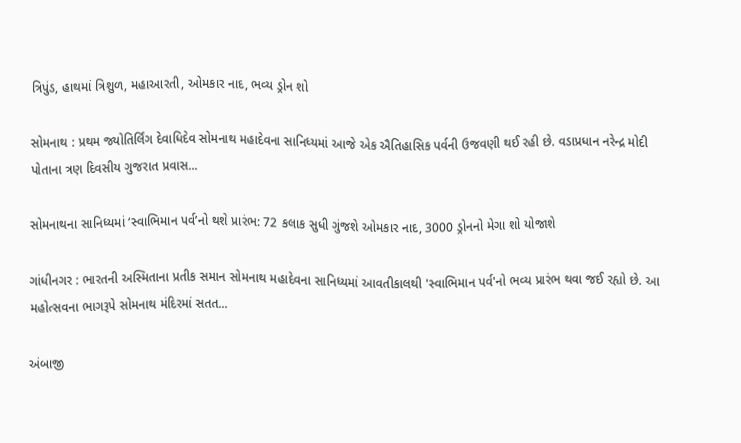ત્રિપુંડ, હાથમાં ત્રિશુળ, મહાઆરતી, ઓમકાર નાદ, ભવ્ય ડ્રોન શો

સોમનાથ : પ્રથમ જ્યોતિર્લિંગ દેવાધિદેવ સોમનાથ મહાદેવના સાનિધ્યમાં આજે એક ઐતિહાસિક પર્વની ઉજવણી થઈ રહી છે. વડાપ્રધાન નરેન્દ્ર મોદી પોતાના ત્રણ દિવસીય ગુજરાત પ્રવાસ...

સોમનાથના સાનિધ્યમાં ‘સ્વાભિમાન પર્વ’નો થશે પ્રારંભ: 72 કલાક સુધી ગુંજશે ઓમકાર નાદ, 3000 ડ્રોનનો મેગા શો યોજાશે

ગાંધીનગર : ભારતની અસ્મિતાના પ્રતીક સમાન સોમનાથ મહાદેવના સાનિધ્યમાં આવતીકાલથી 'સ્વાભિમાન પર્વ'નો ભવ્ય પ્રારંભ થવા જઈ રહ્યો છે. આ મહોત્સવના ભાગરૂપે સોમનાથ મંદિરમાં સતત...

અંબાજી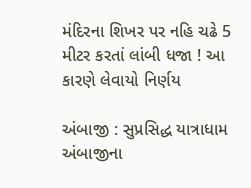મંદિરના શિખર પર નહિ ચઢે 5 મીટર કરતાં લાંબી ધજા ! આ કારણે લેવાયો નિર્ણય

અંબાજી : સુપ્રસિદ્ધ યાત્રાધામ અંબાજીના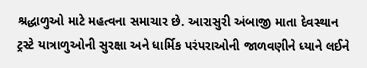શ્રદ્ધાળુઓ માટે મહત્વના સમાચાર છે. આરાસુરી અંબાજી માતા દેવસ્થાન ટ્રસ્ટે યાત્રાળુઓની સુરક્ષા અને ધાર્મિક પરંપરાઓની જાળવણીને ધ્યાને લઈને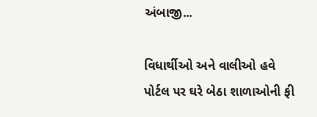અંબાજી...

વિધાર્થીઓ અને વાલીઓ હવે પોર્ટલ પર ઘરે બેઠા શાળાઓની ફી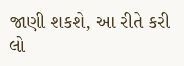જાણી શકશે, આ રીતે કરી લો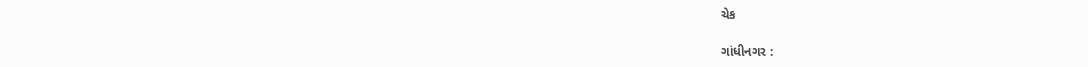ચેક

ગાંધીનગર :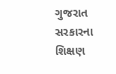ગુજરાત સરકારના શિક્ષણ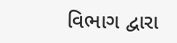વિભાગ દ્વારા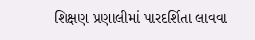શિક્ષણ પ્રણાલીમાં પારદર્શિતા લાવવા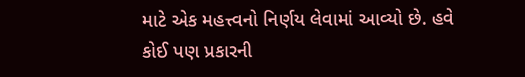માટે એક મહત્ત્વનો નિર્ણય લેવામાં આવ્યો છે. હવે કોઈ પણ પ્રકારની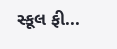સ્કૂલ ફી...